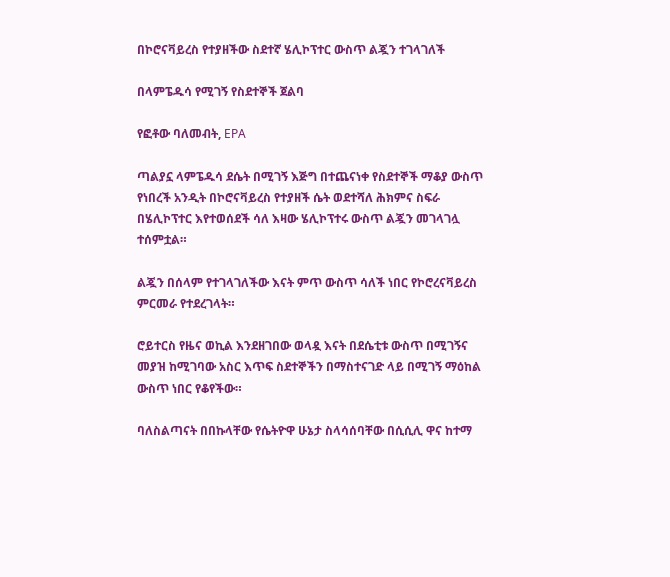በኮሮናቫይረስ የተያዘችው ስደተኛ ሄሊኮፕተር ውስጥ ልጇን ተገላገለች

በላምፔዱሳ የሚገኝ የስደተኞች ጀልባ

የፎቶው ባለመብት, EPA

ጣልያኗ ላምፔዱሳ ደሴት በሚገኝ እጅግ በተጨናነቀ የስደተኞች ማቆያ ውስጥ የነበረች አንዲት በኮሮናቫይረስ የተያዘች ሴት ወደተሻለ ሕክምና ስፍራ በሄሊኮፕተር እየተወሰደች ሳለ እዛው ሄሊኮፕተሩ ውስጥ ልጇን መገላገሏ ተሰምቷል።

ልጇን በሰላም የተገላገለችው እናት ምጥ ውስጥ ሳለች ነበር የኮሮረናቫይረስ ምርመራ የተደረገላት።

ሮይተርስ የዜና ወኪል እንደዘገበው ወላዷ እናት በደሴቲቱ ውስጥ በሚገኝና መያዝ ከሚገባው አስር እጥፍ ስደተኞችን በማስተናገድ ላይ በሚገኝ ማዕከል ውስጥ ነበር የቆየችው።

ባለስልጣናት በበኩላቸው የሴትዮዋ ሁኔታ ስላሳሰባቸው በሲሲሊ ዋና ከተማ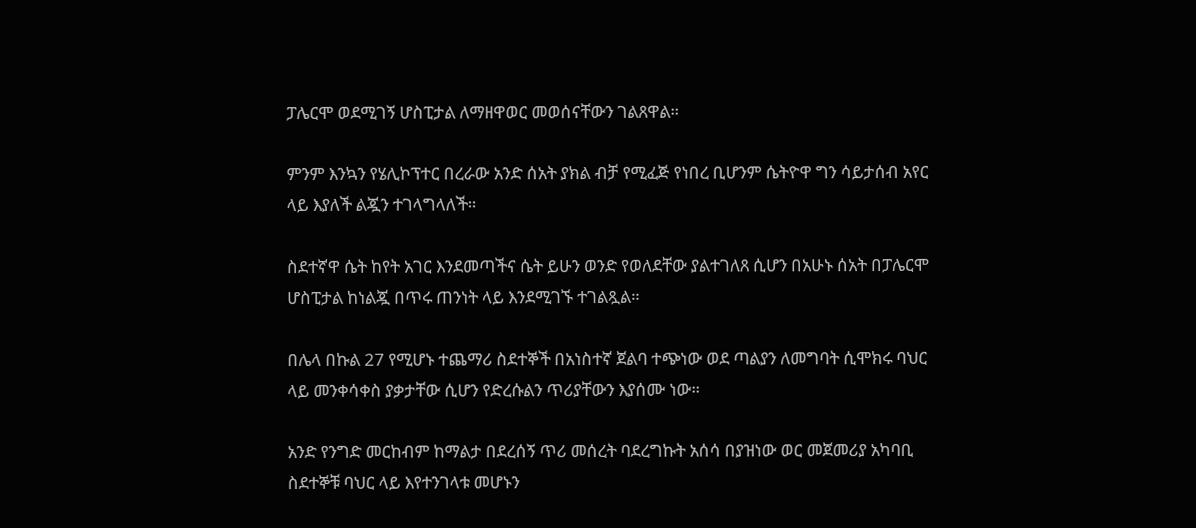ፓሌርሞ ወደሚገኝ ሆስፒታል ለማዘዋወር መወሰናቸውን ገልጸዋል።

ምንም እንኳን የሄሊኮፕተር በረራው አንድ ሰአት ያክል ብቻ የሚፈጅ የነበረ ቢሆንም ሴትዮዋ ግን ሳይታሰብ አየር ላይ እያለች ልጇን ተገላግላለች።

ስደተኛዋ ሴት ከየት አገር እንደመጣችና ሴት ይሁን ወንድ የወለደቸው ያልተገለጸ ሲሆን በአሁኑ ሰአት በፓሌርሞ ሆስፒታል ከነልጇ በጥሩ ጠንነት ላይ እንደሚገኙ ተገልጿል።

በሌላ በኩል 27 የሚሆኑ ተጨማሪ ስደተኞች በአነስተኛ ጀልባ ተጭነው ወደ ጣልያን ለመግባት ሲሞክሩ ባህር ላይ መንቀሳቀስ ያቃታቸው ሲሆን የድረሱልን ጥሪያቸውን እያሰሙ ነው።

አንድ የንግድ መርከብም ከማልታ በደረሰኝ ጥሪ መሰረት ባደረግኩት አሰሳ በያዝነው ወር መጀመሪያ አካባቢ ስደተኞቹ ባህር ላይ እየተንገላቱ መሆኑን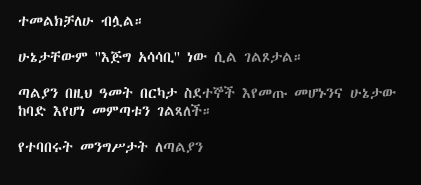ተመልክቻለሁ ብሏል።

ሁኔታቸውም ''እጅግ አሳሳቢ'' ነው ሲል ገልጾታል።

ጣልያን በዚህ ዓመት በርካታ ስደተኞች እየመጡ መሆኑንና ሁኔታው ከባድ እየሆነ መምጣቱን ገልጻለች።

የተባበሩት መንግሥታት ለጣልያን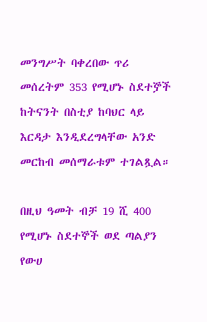መንግሥት ባቀረበው ጥሪ መሰረትም 353 የሚሆኑ ስደተⶉች ከትናንት በስቲያ ከባህር ላይ እርዳታ እንዲደረግላቸው አንድ መርከብ መሰማራቱም ተገልጿል።

በዚህ ዓመት ብቻ 19 ሺ 400 የሚሆኑ ስደተኞች ወደ ጣልያን የውሀ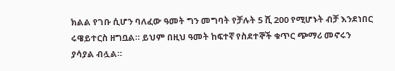ክልል የገቡ ሲሆን ባለፈው ዓመት ግን መግባት የቻሉት 5 ሺ 200 የሚሆኑት ብቻ እንደነበር ሩዌይተርስ ዘግቧል። ይህም በዚህ ዓመት ከፍተኛ የስደተኞች ቁጥር ጭማሪ መኖሩን ያሳያል ብሏል።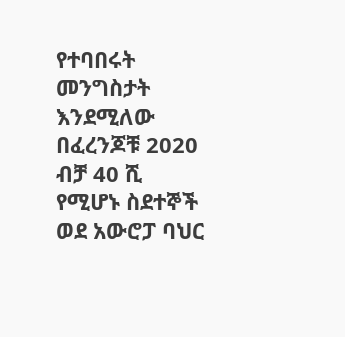የተባበሩት መንግስታት እንደሚለው በፈረንጆቹ 2020 ብቻ 40 ሺ የሚሆኑ ስደተኞች ወደ አውሮፓ ባህር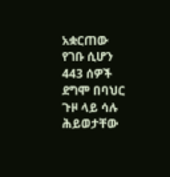አቋርጠው የገቡ ሲሆን 443 ሰዎች ደግሞ በባህር ጉዞ ላይ ሳሉ ሕይወታቸው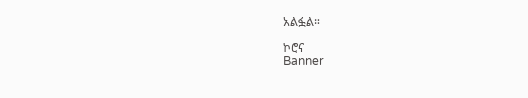አልፏል።

ኮሮና
Banner